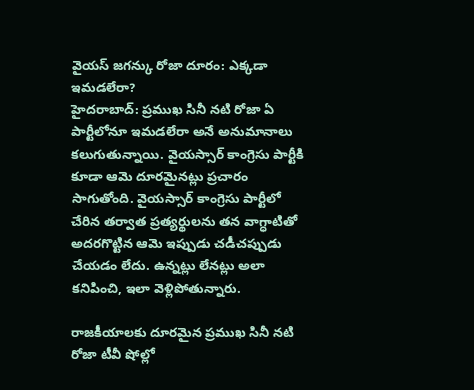వైయస్ జగన్కు రోజా దూరం: ఎక్కడా ఇమడలేరా?
హైదరాబాద్: ప్రముఖ సినీ నటి రోజా ఏ పార్టీలోనూ ఇమడలేరా అనే అనుమానాలు కలుగుతున్నాయి. వైయస్సార్ కాంగ్రెసు పార్టీకి కూడా ఆమె దూరమైనట్లు ప్రచారం సాగుతోంది. వైయస్సార్ కాంగ్రెసు పార్టీలో చేరిన తర్వాత ప్రత్యర్థులను తన వాగ్ధాటితో అదరగొట్టిన ఆమె ఇప్పుడు చడీచప్పుడు చేయడం లేదు. ఉన్నట్లు లేనట్లు అలా కనిపించి, ఇలా వెళ్లిపోతున్నారు.

రాజకీయాలకు దూరమైన ప్రముఖ సినీ నటి రోజా టీవీ షోల్లో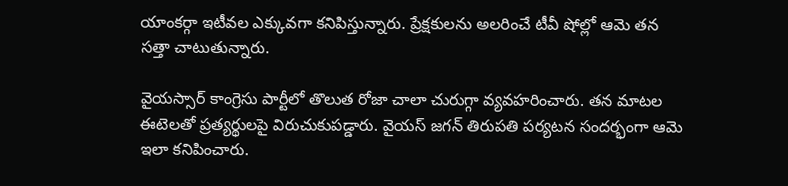యాంకర్గా ఇటీవల ఎక్కువగా కనిపిస్తున్నారు. ప్రేక్షకులను అలరించే టీవీ షోల్లో ఆమె తన సత్తా చాటుతున్నారు.

వైయస్సార్ కాంగ్రెసు పార్టీలో తొలుత రోజా చాలా చురుగ్గా వ్యవహరించారు. తన మాటల ఈటెలతో ప్రత్యర్థులపై విరుచుకుపడ్డారు. వైయస్ జగన్ తిరుపతి పర్యటన సందర్భంగా ఆమె ఇలా కనిపించారు.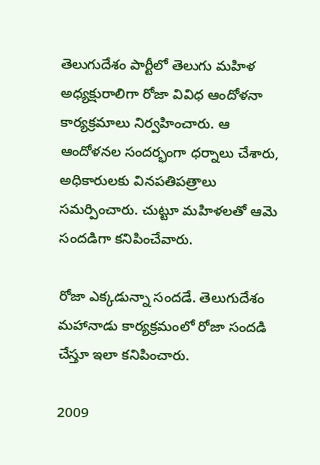తెలుగుదేశం పార్టీలో తెలుగు మహిళ అధ్యక్షురాలిగా రోజా వివిధ ఆందోళనా కార్యక్రమాలు నిర్వహించారు. ఆ ఆందోళనల సందర్భంగా ధర్నాలు చేశారు, అధికారులకు వినపతిపత్రాలు సమర్పించారు. చుట్టూ మహిళలతో ఆమె సందడిగా కనిపించేవారు.

రోజా ఎక్కడున్నా సందడే. తెలుగుదేశం మహానాడు కార్యక్రమంలో రోజా సందడి చేస్తూ ఇలా కనిపించారు.

2009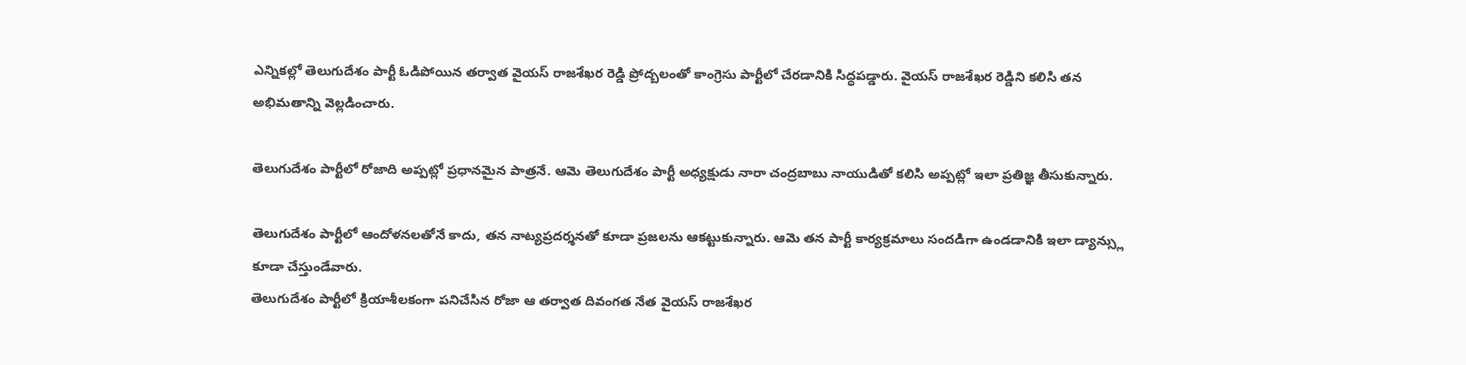ఎన్నికల్లో తెలుగుదేశం పార్టీ ఓడిపోయిన తర్వాత వైయస్ రాజశేఖర రెడ్డి ప్రోద్బలంతో కాంగ్రెసు పార్టీలో చేరడానికి సిద్ధపడ్డారు. వైయస్ రాజశేఖర రెడ్డిని కలిసి తన అభిమతాన్ని వెల్లడించారు.

తెలుగుదేశం పార్టీలో రోజాది అప్పట్లో ప్రధానమైన పాత్రనే. ఆమె తెలుగుదేశం పార్టీ అధ్యక్షుడు నారా చంద్రబాబు నాయుడితో కలిసి అప్పట్లో ఇలా ప్రతిజ్ఞ తీసుకున్నారు.

తెలుగుదేశం పార్టీలో ఆందోళనలతోనే కాదు, తన నాట్యప్రదర్శనతో కూడా ప్రజలను ఆకట్టుకున్నారు. ఆమె తన పార్టీ కార్యక్రమాలు సందడిగా ఉండడానికి ఇలా డ్యాన్స్లు కూడా చేస్తుండేవారు.
తెలుగుదేశం పార్టీలో క్రియాశీలకంగా పనిచేసిన రోజా ఆ తర్వాత దివంగత నేత వైయస్ రాజశేఖర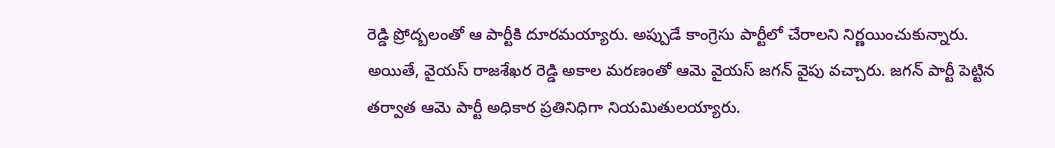రెడ్డి ప్రోద్బలంతో ఆ పార్టీకి దూరమయ్యారు. అప్పుడే కాంగ్రెసు పార్టీలో చేరాలని నిర్ణయించుకున్నారు. అయితే, వైయస్ రాజశేఖర రెడ్డి అకాల మరణంతో ఆమె వైయస్ జగన్ వైపు వచ్చారు. జగన్ పార్టీ పెట్టిన తర్వాత ఆమె పార్టీ అధికార ప్రతినిధిగా నియమితులయ్యారు.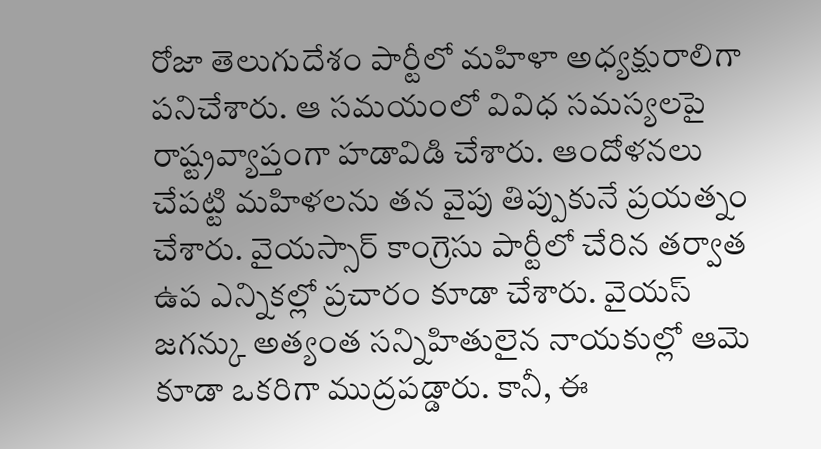రోజా తెలుగుదేశం పార్టీలో మహిళా అధ్యక్షురాలిగా పనిచేశారు. ఆ సమయంలో వివిధ సమస్యలపై రాష్ట్రవ్యాప్తంగా హడావిడి చేశారు. ఆందోళనలు చేపట్టి మహిళలను తన వైపు తిప్పుకునే ప్రయత్నం చేశారు. వైయస్సార్ కాంగ్రెసు పార్టీలో చేరిన తర్వాత ఉప ఎన్నికల్లో ప్రచారం కూడా చేశారు. వైయస్ జగన్కు అత్యంత సన్నిహితులైన నాయకుల్లో ఆమె కూడా ఒకరిగా ముద్రపడ్డారు. కానీ, ఈ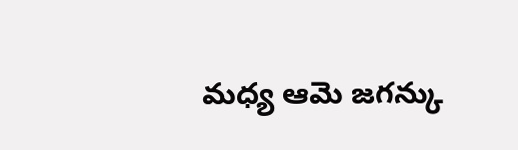మధ్య ఆమె జగన్కు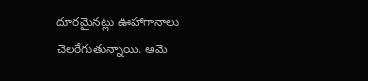దూరమైనట్లు ఊహాగానాలు చెలరేగుతున్నాయి. ఆమె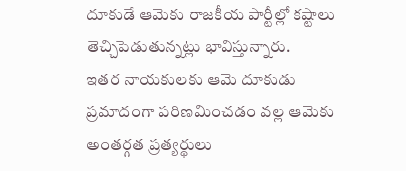దూకుడే ఆమెకు రాజకీయ పార్టీల్లో కష్టాలు తెచ్చిపెడుతున్నట్లు భావిస్తున్నారు.
ఇతర నాయకులకు ఆమె దూకుడు ప్రమాదంగా పరిణమించడం వల్ల ఆమెకు అంతర్గత ప్రత్యర్థులు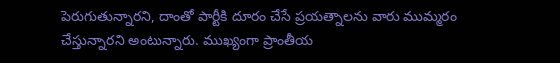పెరుగుతున్నారని, దాంతో పార్టీకి దూరం చేసే ప్రయత్నాలను వారు ముమ్మరం చేస్తున్నారని అంటున్నారు. ముఖ్యంగా ప్రాంతీయ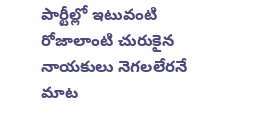పార్టీల్లో ఇటువంటి రోజాలాంటి చురుకైన నాయకులు నెగలలేరనే మాట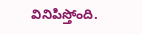వినిపిస్తోంది.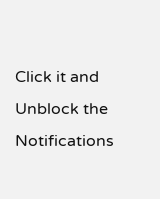Click it and Unblock the Notifications